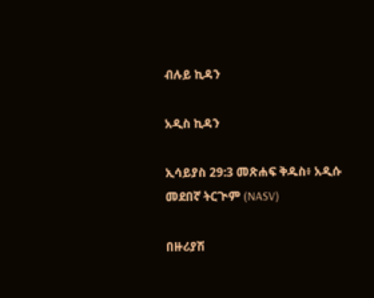ብሉይ ኪዳን

አዲስ ኪዳን

ኢሳይያስ 29:3 መጽሐፍ ቅዱስ፥ አዲሱ መደበኛ ትርጒም (NASV)

በዙሪያሽ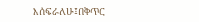እሰፍራለሁ፤በቅጥር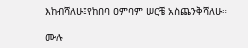እከብሻለሁ፤የከበባ ዐምባም ሠርቼ አስጨንቅሻለሁ።

ሙሉ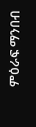ምዕራፍ ማንበብ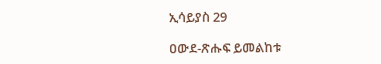ኢሳይያስ 29

ዐውደ-ጽሑፍ ይመልከቱ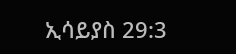ኢሳይያስ 29:3